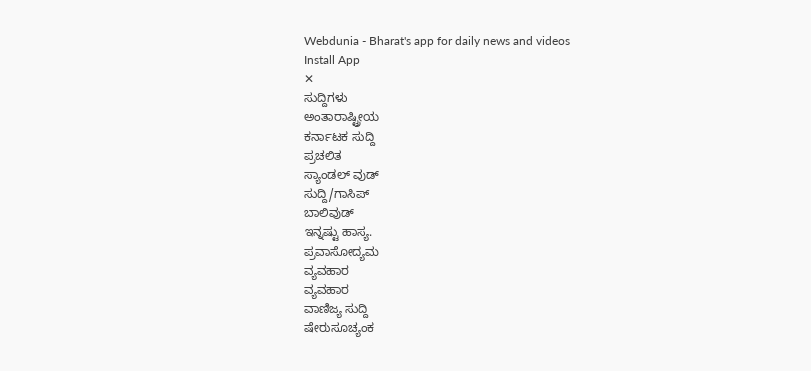Webdunia - Bharat's app for daily news and videos
Install App
✕
ಸುದ್ದಿಗಳು
ಅಂತಾರಾಷ್ಟ್ರೀಯ
ಕರ್ನಾಟಕ ಸುದ್ದಿ
ಪ್ರಚಲಿತ
ಸ್ಯಾಂಡಲ್ ವುಡ್
ಸುದ್ದಿ/ಗಾಸಿಪ್
ಬಾಲಿವುಡ್
ಇನ್ನಷ್ಟು ಹಾಸ್ಯ.
ಪ್ರವಾಸೋದ್ಯಮ
ವ್ಯವಹಾರ
ವ್ಯವಹಾರ
ವಾಣಿಜ್ಯ ಸುದ್ದಿ
ಷೇರುಸೂಚ್ಯಂಕ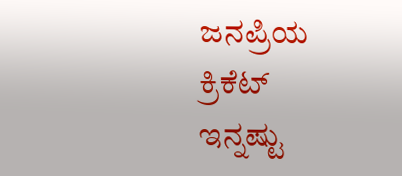ಜನಪ್ರಿಯ
ಕ್ರಿಕೆಟ್
ಇನ್ನಷ್ಟು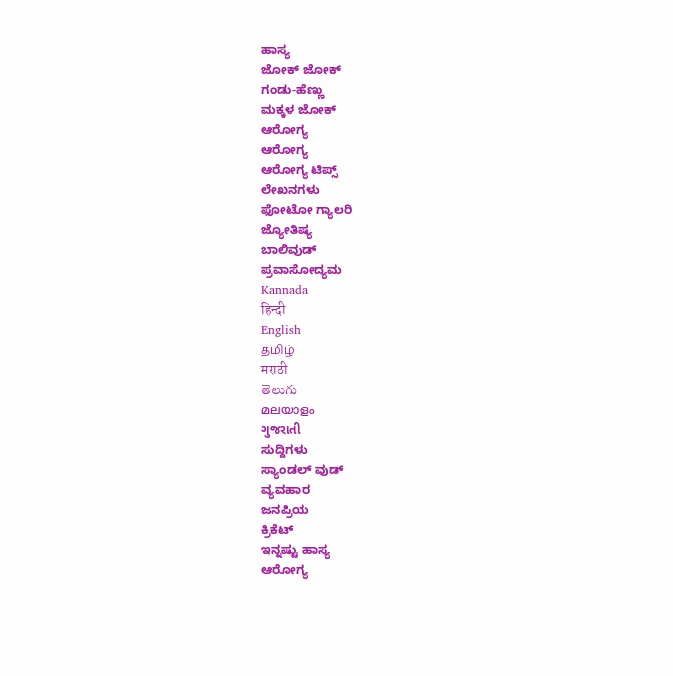ಹಾಸ್ಯ
ಜೋಕ್ ಜೋಕ್
ಗಂಡು-ಹೆಣ್ಣು
ಮಕ್ಕಳ ಜೋಕ್
ಆರೋಗ್ಯ
ಆರೋಗ್ಯ
ಆರೋಗ್ಯ ಟಿಪ್ಸ್
ಲೇಖನಗಳು
ಫೋಟೋ ಗ್ಯಾಲರಿ
ಜ್ಯೋತಿಷ್ಯ
ಬಾಲಿವುಡ್
ಪ್ರವಾಸೋದ್ಯಮ
Kannada
हिन्दी
English
தமிழ்
मराठी
తెలుగు
മലയാളം
ગુજરાતી
ಸುದ್ದಿಗಳು
ಸ್ಯಾಂಡಲ್ ವುಡ್
ವ್ಯವಹಾರ
ಜನಪ್ರಿಯ
ಕ್ರಿಕೆಟ್
ಇನ್ನಷ್ಟು ಹಾಸ್ಯ
ಆರೋಗ್ಯ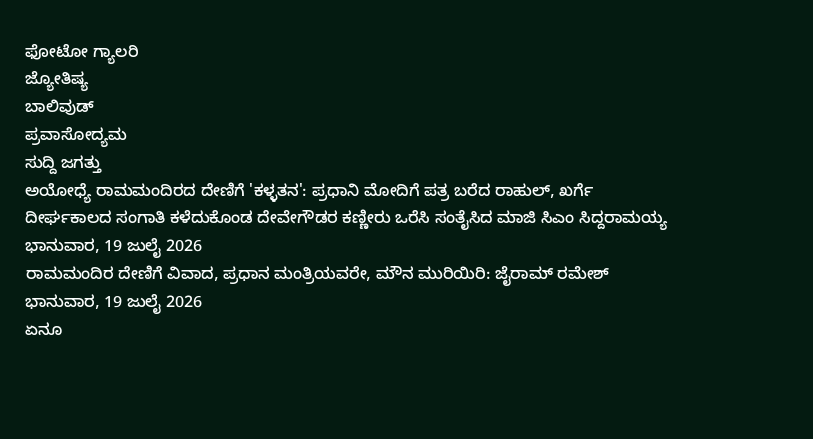ಫೋಟೋ ಗ್ಯಾಲರಿ
ಜ್ಯೋತಿಷ್ಯ
ಬಾಲಿವುಡ್
ಪ್ರವಾಸೋದ್ಯಮ
ಸುದ್ದಿ ಜಗತ್ತು
ಅಯೋಧ್ಯೆ ರಾಮಮಂದಿರದ ದೇಣಿಗೆ 'ಕಳ್ಳತನ': ಪ್ರಧಾನಿ ಮೋದಿಗೆ ಪತ್ರ ಬರೆದ ರಾಹುಲ್, ಖರ್ಗೆ
ದೀರ್ಘಕಾಲದ ಸಂಗಾತಿ ಕಳೆದುಕೊಂಡ ದೇವೇಗೌಡರ ಕಣ್ಣೀರು ಒರೆಸಿ ಸಂತೈಸಿದ ಮಾಜಿ ಸಿಎಂ ಸಿದ್ದರಾಮಯ್ಯ
ಭಾನುವಾರ, 19 ಜುಲೈ 2026
ರಾಮಮಂದಿರ ದೇಣಿಗೆ ವಿವಾದ, ಪ್ರಧಾನ ಮಂತ್ರಿಯವರೇ, ಮೌನ ಮುರಿಯಿರಿ: ಜೈರಾಮ್ ರಮೇಶ್
ಭಾನುವಾರ, 19 ಜುಲೈ 2026
ಏನೂ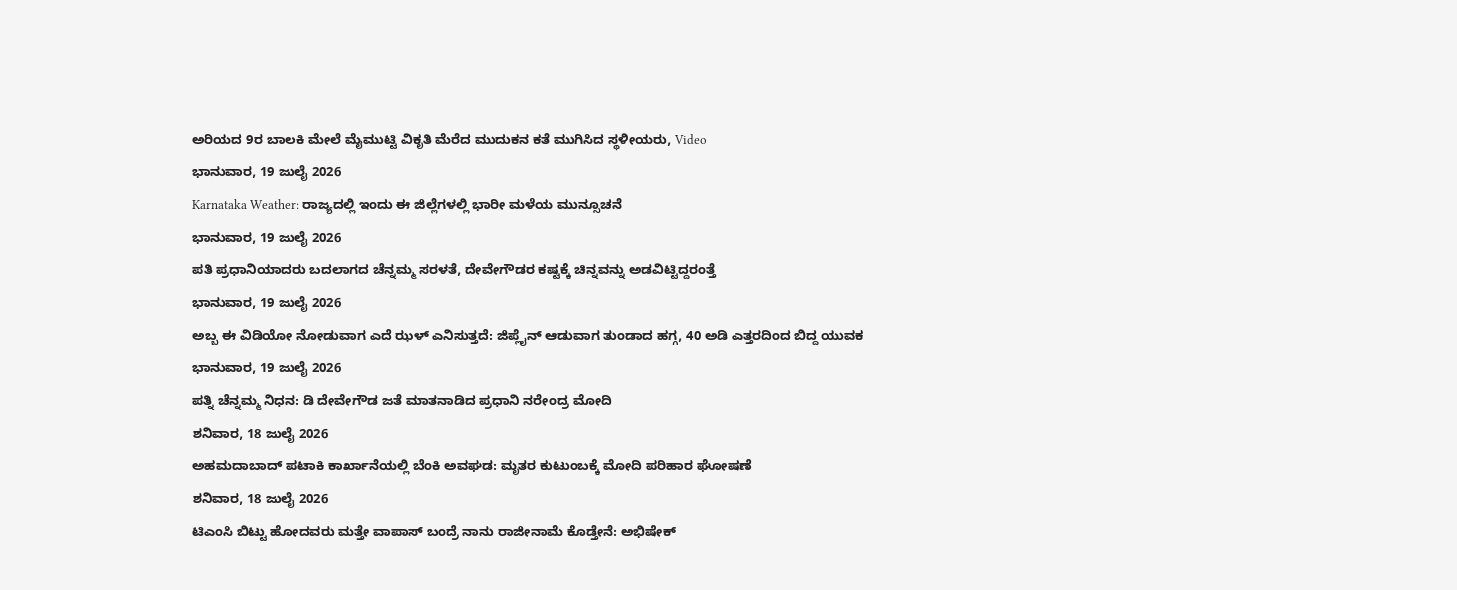ಅರಿಯದ 9ರ ಬಾಲಕಿ ಮೇಲೆ ಮೈಮುಟ್ಟಿ ವಿಕೃತಿ ಮೆರೆದ ಮುದುಕನ ಕತೆ ಮುಗಿಸಿದ ಸ್ಥಳೀಯರು, Video
ಭಾನುವಾರ, 19 ಜುಲೈ 2026
Karnataka Weather: ರಾಜ್ಯದಲ್ಲಿ ಇಂದು ಈ ಜಿಲ್ಲೆಗಳಲ್ಲಿ ಭಾರೀ ಮಳೆಯ ಮುನ್ಸೂಚನೆ
ಭಾನುವಾರ, 19 ಜುಲೈ 2026
ಪತಿ ಪ್ರಧಾನಿಯಾದರು ಬದಲಾಗದ ಚೆನ್ನಮ್ಮ ಸರಳತೆ, ದೇವೇಗೌಡರ ಕಷ್ಟಕ್ಕೆ ಚಿನ್ನವನ್ನು ಅಡವಿಟ್ಟಿದ್ದರಂತ್ತೆ
ಭಾನುವಾರ, 19 ಜುಲೈ 2026
ಅಬ್ಬ ಈ ವಿಡಿಯೋ ನೋಡುವಾಗ ಎದೆ ಝಳ್ ಎನಿಸುತ್ತದೆ: ಜಿಪ್ಲೈನ್ ಆಡುವಾಗ ತುಂಡಾದ ಹಗ್ಗ, 40 ಅಡಿ ಎತ್ತರದಿಂದ ಬಿದ್ದ ಯುವಕ
ಭಾನುವಾರ, 19 ಜುಲೈ 2026
ಪತ್ನಿ ಚೆನ್ನಮ್ಮ ನಿಧನ: ಡಿ ದೇವೇಗೌಡ ಜತೆ ಮಾತನಾಡಿದ ಪ್ರಧಾನಿ ನರೇಂದ್ರ ಮೋದಿ
ಶನಿವಾರ, 18 ಜುಲೈ 2026
ಅಹಮದಾಬಾದ್ ಪಟಾಕಿ ಕಾರ್ಖಾನೆಯಲ್ಲಿ ಬೆಂಕಿ ಅವಘಡ: ಮೃತರ ಕುಟುಂಬಕ್ಕೆ ಮೋದಿ ಪರಿಹಾರ ಘೋಷಣೆ
ಶನಿವಾರ, 18 ಜುಲೈ 2026
ಟಿಎಂಸಿ ಬಿಟ್ಟು ಹೋದವರು ಮತ್ತೇ ವಾಪಾಸ್ ಬಂದ್ರೆ ನಾನು ರಾಜೀನಾಮೆ ಕೊಡ್ತೇನೆ: ಅಭಿಷೇಕ್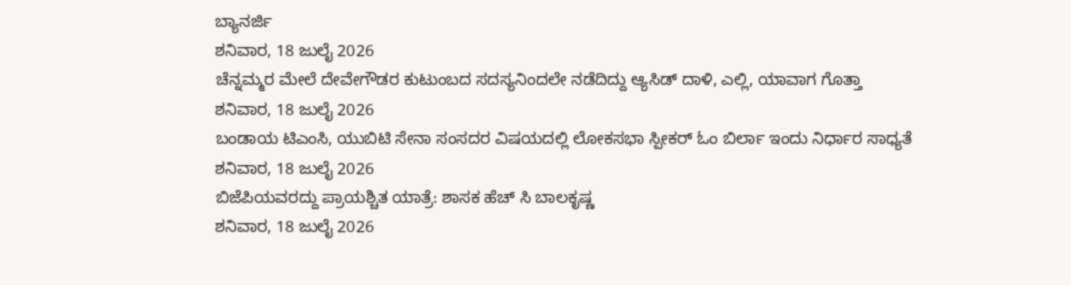ಬ್ಯಾನರ್ಜಿ
ಶನಿವಾರ, 18 ಜುಲೈ 2026
ಚೆನ್ನಮ್ಮರ ಮೇಲೆ ದೇವೇಗೌಡರ ಕುಟುಂಬದ ಸದಸ್ಯನಿಂದಲೇ ನಡೆದಿದ್ದು ಆ್ಯಸಿಡ್ ದಾಳಿ, ಎಲ್ಲಿ, ಯಾವಾಗ ಗೊತ್ತಾ
ಶನಿವಾರ, 18 ಜುಲೈ 2026
ಬಂಡಾಯ ಟಿಎಂಸಿ, ಯುಬಿಟಿ ಸೇನಾ ಸಂಸದರ ವಿಷಯದಲ್ಲಿ ಲೋಕಸಭಾ ಸ್ಪೀಕರ್ ಓಂ ಬಿರ್ಲಾ ಇಂದು ನಿರ್ಧಾರ ಸಾಧ್ಯತೆ
ಶನಿವಾರ, 18 ಜುಲೈ 2026
ಬಿಜೆಪಿಯವರದ್ದು ಪ್ರಾಯಶ್ಚಿತ ಯಾತ್ರೆ: ಶಾಸಕ ಹೆಚ್ ಸಿ ಬಾಲಕೃಷ್ಣ
ಶನಿವಾರ, 18 ಜುಲೈ 2026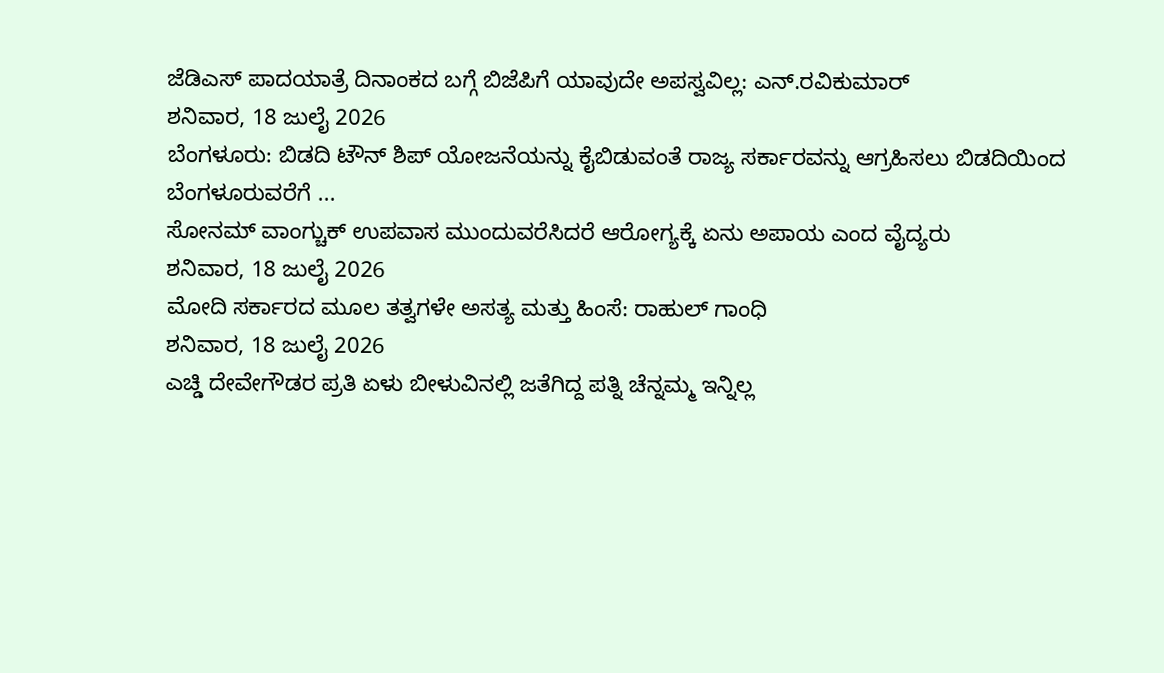ಜೆಡಿಎಸ್ ಪಾದಯಾತ್ರೆ ದಿನಾಂಕದ ಬಗ್ಗೆ ಬಿಜೆಪಿಗೆ ಯಾವುದೇ ಅಪಸ್ವವಿಲ್ಲ: ಎನ್.ರವಿಕುಮಾರ್
ಶನಿವಾರ, 18 ಜುಲೈ 2026
ಬೆಂಗಳೂರು: ಬಿಡದಿ ಟೌನ್ ಶಿಪ್ ಯೋಜನೆಯನ್ನು ಕೈಬಿಡುವಂತೆ ರಾಜ್ಯ ಸರ್ಕಾರವನ್ನು ಆಗ್ರಹಿಸಲು ಬಿಡದಿಯಿಂದ ಬೆಂಗಳೂರುವರೆಗೆ ...
ಸೋನಮ್ ವಾಂಗ್ಚುಕ್ ಉಪವಾಸ ಮುಂದುವರೆಸಿದರೆ ಆರೋಗ್ಯಕ್ಕೆ ಏನು ಅಪಾಯ ಎಂದ ವೈದ್ಯರು
ಶನಿವಾರ, 18 ಜುಲೈ 2026
ಮೋದಿ ಸರ್ಕಾರದ ಮೂಲ ತತ್ವಗಳೇ ಅಸತ್ಯ ಮತ್ತು ಹಿಂಸೆ: ರಾಹುಲ್ ಗಾಂಧಿ
ಶನಿವಾರ, 18 ಜುಲೈ 2026
ಎಚ್ಡಿ ದೇವೇಗೌಡರ ಪ್ರತಿ ಏಳು ಬೀಳುವಿನಲ್ಲಿ ಜತೆಗಿದ್ದ ಪತ್ನಿ ಚೆನ್ನಮ್ಮ ಇನ್ನಿಲ್ಲ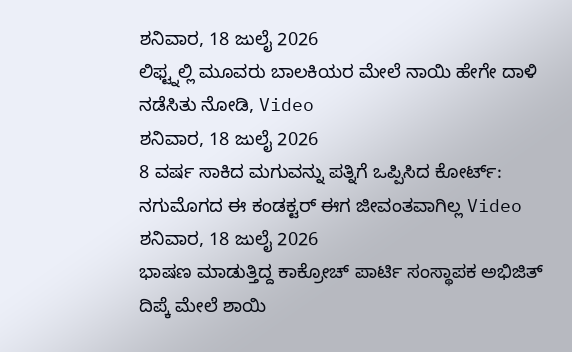ಶನಿವಾರ, 18 ಜುಲೈ 2026
ಲಿಫ್ಟ್ನಲ್ಲಿ ಮೂವರು ಬಾಲಕಿಯರ ಮೇಲೆ ನಾಯಿ ಹೇಗೇ ದಾಳಿ ನಡೆಸಿತು ನೋಡಿ, Video
ಶನಿವಾರ, 18 ಜುಲೈ 2026
8 ವರ್ಷ ಸಾಕಿದ ಮಗುವನ್ನು ಪತ್ನಿಗೆ ಒಪ್ಪಿಸಿದ ಕೋರ್ಟ್: ನಗುಮೊಗದ ಈ ಕಂಡಕ್ಟರ್ ಈಗ ಜೀವಂತವಾಗಿಲ್ಲ Video
ಶನಿವಾರ, 18 ಜುಲೈ 2026
ಭಾಷಣ ಮಾಡುತ್ತಿದ್ದ ಕಾಕ್ರೋಚ್ ಪಾರ್ಟಿ ಸಂಸ್ಥಾಪಕ ಅಭಿಜಿತ್ ದಿಪ್ಕೆ ಮೇಲೆ ಶಾಯಿ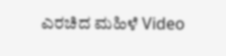ಎರಚಿದ ಮಹಿಳೆ Video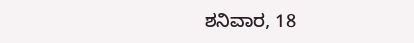ಶನಿವಾರ, 18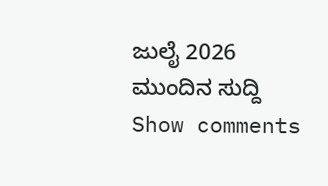ಜುಲೈ 2026
ಮುಂದಿನ ಸುದ್ದಿ
Show comments